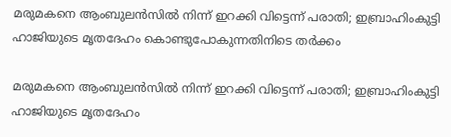മരുമകനെ ആംബുലൻസിൽ നിന്ന് ഇറക്കി വിട്ടെന്ന് പരാതി; ഇബ്രാഹിംകുട്ടി ഹാജിയുടെ മൃതദേഹം കൊണ്ടുപോകുന്നതിനിടെ തർക്കം

മരുമകനെ ആംബുലൻസിൽ നിന്ന് ഇറക്കി വിട്ടെന്ന് പരാതി; ഇബ്രാഹിംകുട്ടി ഹാജിയുടെ മൃതദേഹം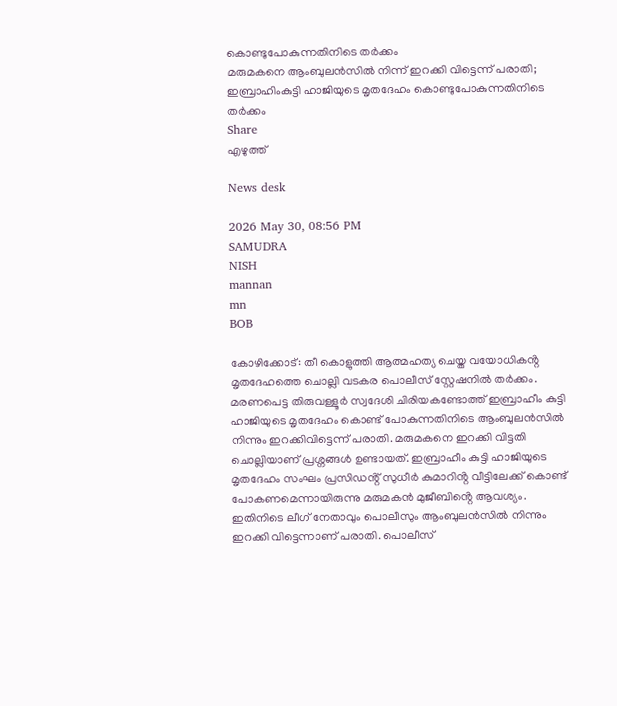കൊണ്ടുപോകുന്നതിനിടെ തർക്കം
മരുമകനെ ആംബുലൻസിൽ നിന്ന് ഇറക്കി വിട്ടെന്ന് പരാതി; ഇബ്രാഹിംകുട്ടി ഹാജിയുടെ മൃതദേഹം കൊണ്ടുപോകുന്നതിനിടെ തർക്കം
Share
എഴുത്ത്

News desk

2026 May 30, 08:56 PM
SAMUDRA
NISH
mannan
mn
BOB

കോഴിക്കോ‌ട്: തീ കൊളുത്തി ആത്മഹത്യ ചെയ്ത വയോധികൻ്റ മൃതദേഹത്തെ ചൊല്ലി വടകര പൊലീസ് സ്റ്റേഷനിൽ തർക്കം. മരണപെട്ട തിരുവള്ളൂർ സ്വദേശി ചിരിയകണ്ടോത്ത് ഇബ്രാഹീം കുട്ടി ഹാജിയുടെ മൃതദേഹം കൊണ്ട് പോകുന്നതിനിടെ ആംബുലൻസിൽ നിന്നും ഇറക്കിവിട്ടെന്ന് പരാതി. മരുമകനെ ഇറക്കി വിട്ടതി ചൊല്ലിയാണ് പ്രശ്നങ്ങൾ ഉണ്ടായത്. ഇബ്രാഹീം കുട്ടി ഹാജിയുടെ മൃതദേഹം സംഘം പ്രസിഡൻ്റ് സുധീർ കുമാറിൻ്റ വീട്ടിലേക്ക് കൊണ്ട് പോകണമെന്നായിരുന്നു മരുമകൻ മുജീബിൻ്റെ ആവശ്യം. ഇതിനിടെ ലീഗ് നേതാവും പൊലീസും ആംബുലൻസിൽ നിന്നും ഇറക്കി വിട്ടെന്നാണ് പരാതി. പൊലീസ്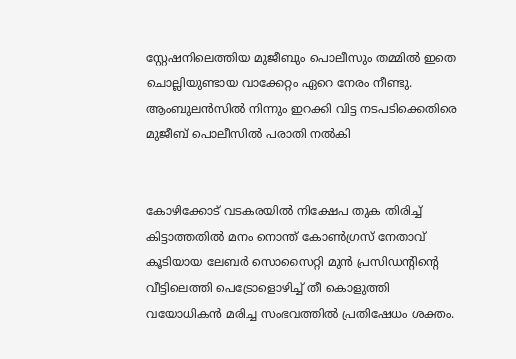സ്റ്റേഷനിലെത്തിയ മുജീബും പൊലീസും തമ്മിൽ ഇതെ ചൊല്ലിയുണ്ടായ വാക്കേറ്റം ഏറെ നേരം നീണ്ടു. ആംബുലൻസിൽ നിന്നും ഇറക്കി വിട്ട നടപടിക്കെതിരെ മുജീബ് പൊലീസിൽ പരാതി നൽകി


കോഴിക്കോട് വടകരയിൽ നിക്ഷേപ തുക തിരിച്ച് കിട്ടാത്തതിൽ മനം നൊന്ത് കോൺഗ്രസ് നേതാവ് കൂടിയായ ലേബർ സൊസൈറ്റി മുൻ പ്രസിഡന്റിന്റെ വീട്ടിലെത്തി പെട്രോളൊഴിച്ച് തീ കൊളുത്തി വയോധികൻ മരിച്ച സംഭവത്തിൽ പ്രതിഷേധം ശക്തം.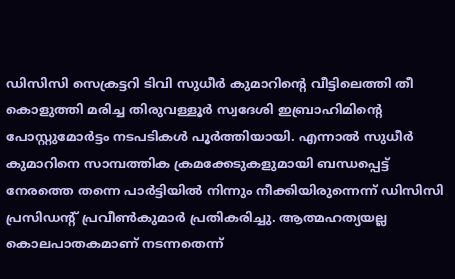ഡിസിസി സെക്രട്ടറി ടിവി സുധീർ കുമാറിന്റെ വീട്ടിലെത്തി തീ കൊളുത്തി മരിച്ച തിരുവള്ളൂർ സ്വദേശി ഇബ്രാഹിമിന്റെ പോസ്റ്റുമോർട്ടം നടപടികൾ പൂർത്തിയായി. എന്നാൽ സുധീർ കുമാറിനെ സാമ്പത്തിക ക്രമക്കേടുകളുമായി ബന്ധപ്പെട്ട് നേരത്തെ തന്നെ പാർട്ടിയിൽ നിന്നും നീക്കിയിരുന്നെന്ന് ഡിസിസി പ്രസിഡന്റ് പ്രവീൺകുമാർ പ്രതികരിച്ചു. ആത്മഹത്യയല്ല കൊലപാതകമാണ് നടന്നതെന്ന്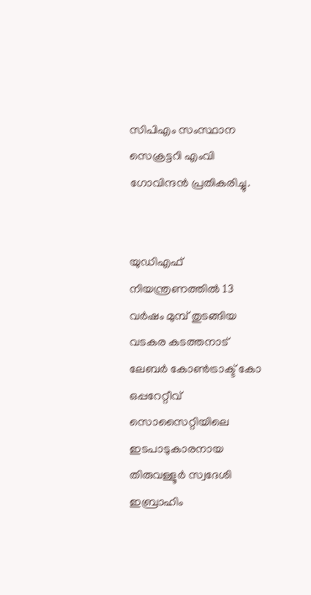സിപിഎം സംസ്ഥാന സെക്രട്ടറി എംവി ഗോവിന്ദൻ പ്രതികരിച്ചു.


യുഡിഎഫ് നിയന്ത്രണത്തിൽ 13 വർഷം മുമ്പ് തുടങ്ങിയ വടകര കടത്തനാട് ലേബർ കോൺട്രാക്ട് കോ ഒപ്പറേറ്റീവ് സൊസൈറ്റിയിലെ ഇടപാടുകാരനായ തിരുവള്ളൂർ സ്വദേശി ഇബ്രാഹിം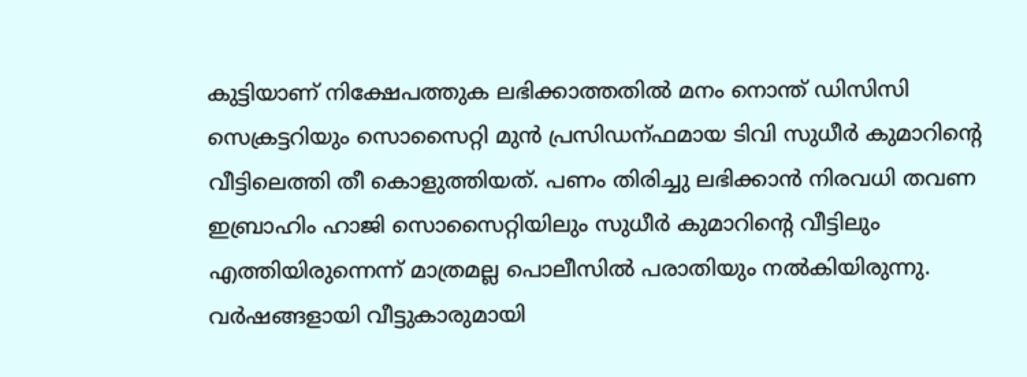കുട്ടിയാണ് നിക്ഷേപത്തുക ലഭിക്കാത്തതിൽ മനം നൊന്ത് ഡിസിസി സെക്രട്ടറിയും സൊസൈറ്റി മുൻ പ്രസിഡന്ഫമായ ടിവി സുധീർ കുമാറിന്റെ വീട്ടിലെത്തി തീ കൊളുത്തിയത്. പണം തിരിച്ചു ലഭിക്കാൻ നിരവധി തവണ ഇബ്രാഹിം ഹാജി സൊസൈറ്റിയിലും സുധീർ കുമാറിന്റെ വീട്ടിലും എത്തിയിരുന്നെന്ന് മാത്രമല്ല പൊലീസിൽ പരാതിയും നൽകിയിരുന്നു. വർഷങ്ങളായി വീട്ടുകാരുമായി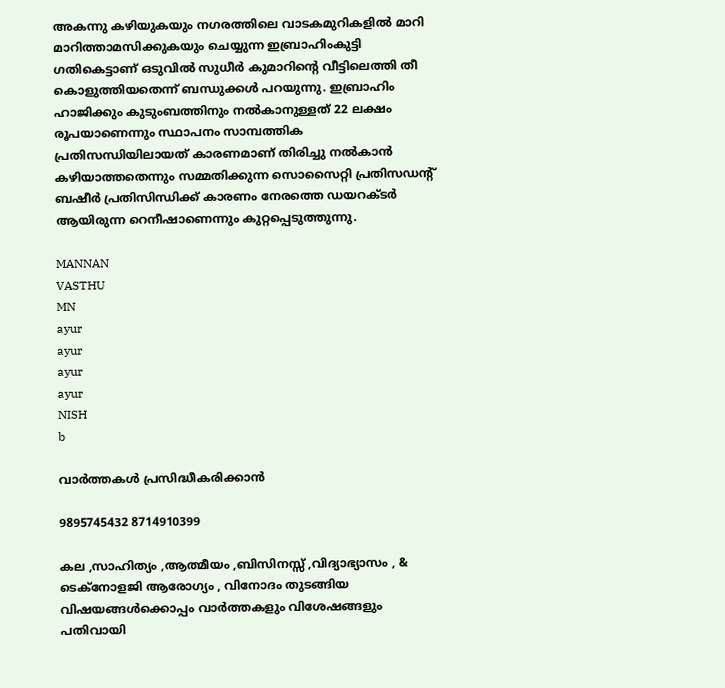അകന്നു കഴിയുകയും നഗരത്തിലെ വാടകമുറികളിൽ മാറി മാറിത്താമസിക്കുകയും ചെയ്യുന്ന ഇബ്രാഹിംകുട്ടി ഗതികെട്ടാണ് ഒടുവിൽ സുധീർ കുമാറിന്റെ വീട്ടിലെത്തി തീ കൊളുത്തിയതെന്ന് ബന്ധുക്കൾ പറയുന്നു. ഇബ്രാഹിം ഹാജിക്കും കുടുംബത്തിനും നൽകാനുള്ളത് 22 ലക്ഷം രൂപയാണെന്നും സ്ഥാപനം സാമ്പത്തിക പ്രതിസന്ധിയിലായത് കാരണമാണ് തിരിച്ചു നൽകാൻ കഴിയാത്തതെന്നും സമ്മതിക്കുന്ന സൊസൈറ്റി പ്രതിസഡന്റ് ബഷീർ പ്രതിസിന്ധിക്ക് കാരണം നേരത്തെ ഡയറക്ടർ ആയിരുന്ന റെനീഷാണെന്നും കുറ്റപ്പെടുത്തുന്നു.

MANNAN
VASTHU
MN
ayur
ayur
ayur
ayur
NISH
b

വാർത്തകൾ പ്രസിദ്ധീകരിക്കാൻ

9895745432 8714910399

കല ,സാഹിത്യം ,ആത്മീയം ,ബിസിനസ്സ് ,വിദ്യാഭ്യാസം , & ടെക്‌നോളജി ആരോഗ്യം , വിനോദം തുടങ്ങിയ വിഷയങ്ങൾക്കൊപ്പം വാർത്തകളും വിശേഷങ്ങളും പതിവായി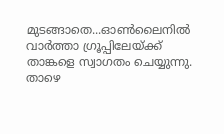മുടങ്ങാതെ...ഓൺലൈനിൽ വാർത്താ ഗ്രൂപ്പിലേയ്ക്ക് താങ്കളെ സ്വാഗതം ചെയ്യുന്നു. താഴെ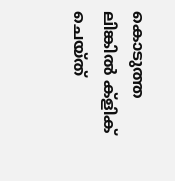കൊടുത്ത ലിങ്കിൽ ക്ളിക് ചെയ്‌ത്‌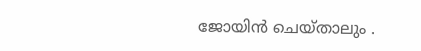ജോയിൻ ചെയ്‌താലും .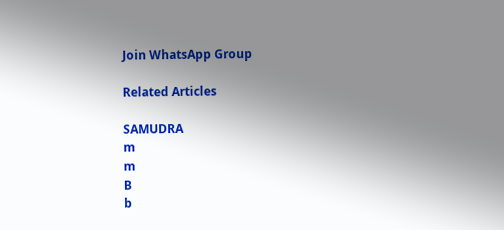Join WhatsApp Group

Related Articles

SAMUDRA
m
m
B
b